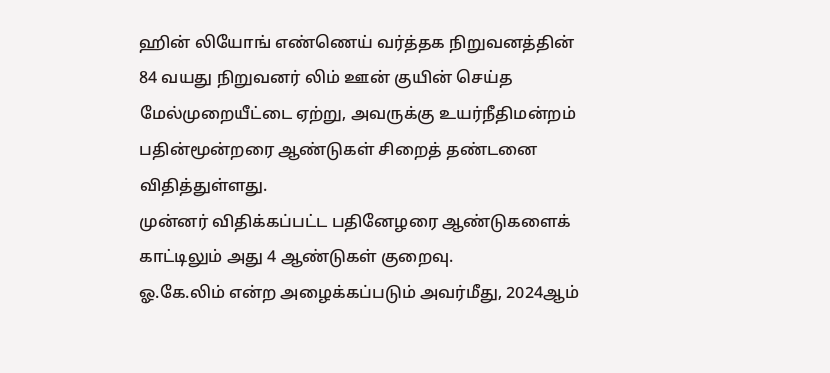ஹின் லியோங் எண்ணெய் வர்த்தக நிறுவனத்தின் 84 வயது நிறுவனர் லிம் ஊன் குயின் செய்த மேல்முறையீட்டை ஏற்று, அவருக்கு உயர்நீதிமன்றம் பதின்மூன்றரை ஆண்டுகள் சிறைத் தண்டனை விதித்துள்ளது.
முன்னர் விதிக்கப்பட்ட பதினேழரை ஆண்டுகளைக் காட்டிலும் அது 4 ஆண்டுகள் குறைவு.
ஓ.கே.லிம் என்ற அழைக்கப்படும் அவர்மீது, 2024ஆம்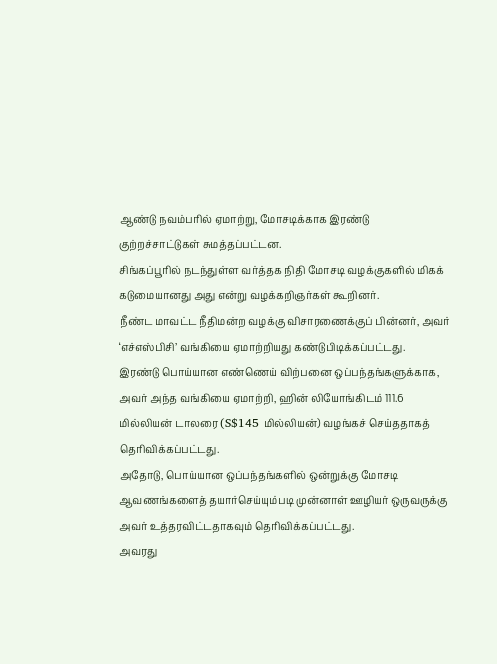ஆண்டு நவம்பரில் ஏமாற்று, மோசடிக்காக இரண்டு குற்றச்சாட்டுகள் சுமத்தப்பட்டன.
சிங்கப்பூரில் நடந்துள்ள வர்த்தக நிதி மோசடி வழக்குகளில் மிகக் கடுமையானது அது என்று வழக்கறிஞர்கள் கூறினர்.
நீண்ட மாவட்ட நீதிமன்ற வழக்கு விசாரணைக்குப் பின்னர், அவர் ‘எச்எஸ்பிசி’ வங்கியை ஏமாற்றியது கண்டுபிடிக்கப்பட்டது.
இரண்டு பொய்யான எண்ணெய் விற்பனை ஒப்பந்தங்களுக்காக, அவர் அந்த வங்கியை ஏமாற்றி, ஹின் லியோங்கிடம் 111.6 மில்லியன் டாலரை (S$145 மில்லியன்) வழங்கச் செய்ததாகத் தெரிவிக்கப்பட்டது.
அதோடு, பொய்யான ஒப்பந்தங்களில் ஒன்றுக்கு மோசடி ஆவணங்களைத் தயார்செய்யும்படி முன்னாள் ஊழியர் ஒருவருக்கு அவர் உத்தரவிட்டதாகவும் தெரிவிக்கப்பட்டது.
அவரது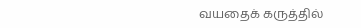வயதைக் கருத்தில்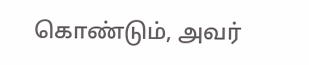கொண்டும், அவர்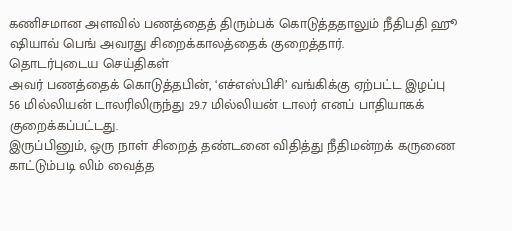கணிசமான அளவில் பணத்தைத் திரும்பக் கொடுத்ததாலும் நீதிபதி ஹூ ஷியாவ் பெங் அவரது சிறைக்காலத்தைக் குறைத்தார்.
தொடர்புடைய செய்திகள்
அவர் பணத்தைக் கொடுத்தபின், ‘எச்எஸ்பிசி’ வங்கிக்கு ஏற்பட்ட இழப்பு 56 மில்லியன் டாலரிலிருந்து 29.7 மில்லியன் டாலர் எனப் பாதியாகக் குறைக்கப்பட்டது.
இருப்பினும், ஒரு நாள் சிறைத் தண்டனை விதித்து நீதிமன்றக் கருணை காட்டும்படி லிம் வைத்த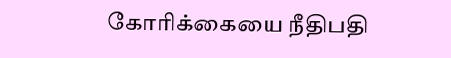கோரிக்கையை நீதிபதி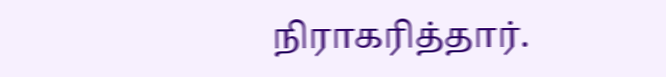நிராகரித்தார்.